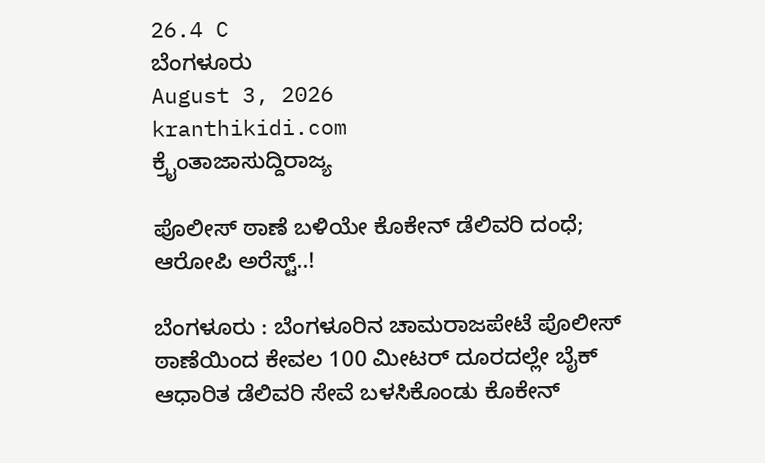26.4 C
ಬೆಂಗಳೂರು
August 3, 2026
kranthikidi.com
ಕ್ರೈಂತಾಜಾಸುದ್ದಿರಾಜ್ಯ

ಪೊಲೀಸ್ ಠಾಣೆ ಬಳಿಯೇ ಕೊಕೇನ್ ಡೆಲಿವರಿ ದಂಧೆ; ಆರೋಪಿ ಅರೆಸ್ಟ್‌..!

ಬೆಂಗಳೂರು : ಬೆಂಗಳೂರಿನ ಚಾಮರಾಜಪೇಟೆ ಪೊಲೀಸ್ ಠಾಣೆಯಿಂದ ಕೇವಲ 100 ಮೀಟರ್ ದೂರದಲ್ಲೇ ಬೈಕ್ ಆಧಾರಿತ ಡೆಲಿವರಿ ಸೇವೆ ಬಳಸಿಕೊಂಡು ಕೊಕೇನ್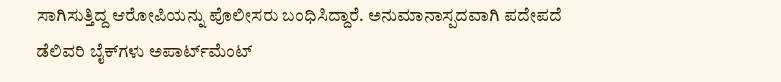ಸಾಗಿಸುತ್ತಿದ್ದ ಆರೋಪಿಯನ್ನು ಪೊಲೀಸರು ಬಂಧಿಸಿದ್ದಾರೆ. ಅನುಮಾನಾಸ್ಪದವಾಗಿ ಪದೇಪದೆ ಡೆಲಿವರಿ ಬೈಕ್‌ಗಳು ಅಪಾರ್ಟ್‌ಮೆಂಟ್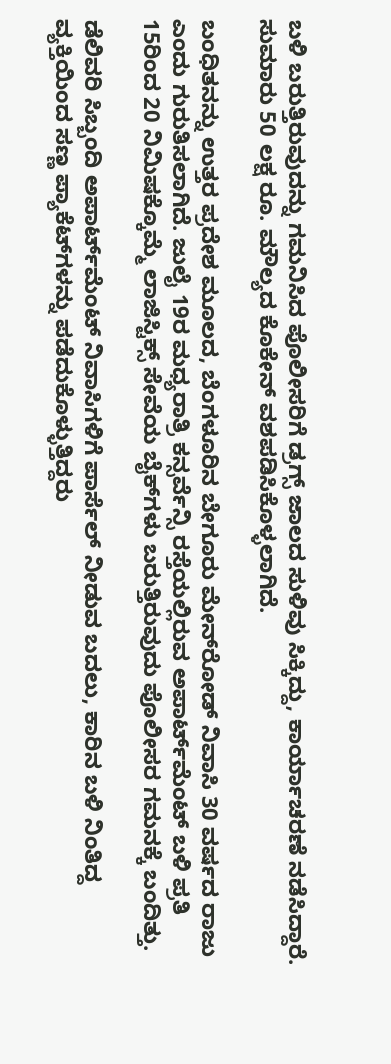ಬಳಿ ಬರುತ್ತಿರುವುದನ್ನು ಗಮನಿಸಿದ ಪೊಲೀಸರಿಗೆ ಡ್ರಗ್ಸ್ ಜಾಲದ ಸುಳಿವು ಸಿಕ್ಕಿದ್ದು, ಕಾರ್ಯಾಚರಣೆ ನಡೆಸಿದ್ದಾರೆ. ಸುಮಾರು 50 ಲಕ್ಷ ರೂ. ಮೌಲ್ಯದ ಕೊಕೇನ್ ವಶಪಡಿಸಿಕೊಳ್ಳಲಾಗಿದೆ.

ಬಂಧಿತನನ್ನು ಉತ್ತರ ಪ್ರದೇಶ ಮೂಲದ, ಬೆಂಗಳೂರಿನ ಬೇಗೂರು ಮೇನ್‌ರೋಡ್ ನಿವಾಸಿ 30 ವರ್ಷದ ರಾಜು ಎಂದು ಗುರುತಿಸಲಾಗಿದೆ. ಜುಲೈ 19ರ ಮಧ್ಯರಾತ್ರಿ ಕನ್ಸರ್ವೆನ್ಸಿ ರಸ್ತೆಯಲ್ಲಿರುವ ಅಪಾರ್ಟ್‌ಮೆಂಟ್ ಬಳಿ ಪ್ರತಿ 15ರಿಂದ 20 ನಿಮಿಷಕ್ಕೊಮ್ಮೆ ಲಾಜಿಸ್ಟಿಕ್ಸ್ ಸೇವೆಯ ಬೈಕ್‌ಗಳು ಬರುತ್ತಿರುವುದು ಪೊಲೀಸರ ಗಮನಕ್ಕೆ ಬಂದಿತ್ತು.

ಡೆಲಿವರಿ ಸಿಬ್ಬಂದಿ ಅಪಾರ್ಟ್‌ಮೆಂಟ್ ನಿವಾಸಿಗಳಿಗೆ ಪಾರ್ಸೆಲ್ ನೀಡುವ ಬದಲು, ಕಾರಿನ ಬಳಿ ನಿಂತಿದ್ದ ವ್ಯಕ್ತಿಯಿಂದ ಸಣ್ಣ ಪ್ಯಾಕೆಟ್‌ಗಳನ್ನು ಪಡೆದುಕೊಳ್ಳುತ್ತಿದ್ದರು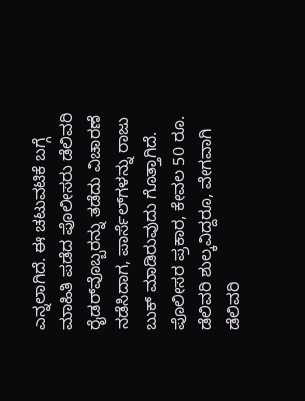ಎನ್ನಲಾಗಿದೆ. ಈ ಚಟುವಟಿಕೆ ಬಗ್ಗೆ ಮಾಹಿತಿ ಪಡೆದ ಪೊಲೀಸರು ಡೆಲಿವರಿ ರೈಡರ್‌ವೊಬ್ಬರನ್ನು ತಡೆದು ವಿಚಾರಣೆ ನಡೆಸಿದಾಗ, ಪಾರ್ಸೆಲ್‌ಗಳನ್ನು ರಾಜು ಬುಕ್ ಮಾಡಿರುವುದು ಗೊತ್ತಾಗಿದೆ. ಪೊಲೀಸರ ಪ್ರಕಾರ, ಕೇವಲ 50 ರೂ. ಡೆಲಿವರಿ ಶುಲ್ಕವಿದ್ದರೂ, ವೇಗವಾಗಿ ಡೆಲಿವರಿ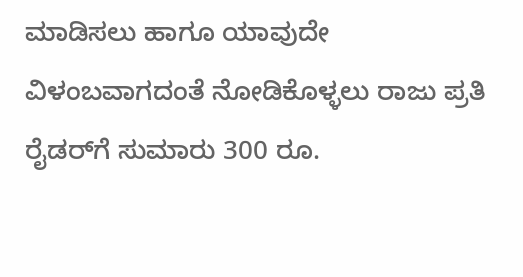ಮಾಡಿಸಲು ಹಾಗೂ ಯಾವುದೇ ವಿಳಂಬವಾಗದಂತೆ ನೋಡಿಕೊಳ್ಳಲು ರಾಜು ಪ್ರತಿ ರೈಡರ್‌ಗೆ ಸುಮಾರು 300 ರೂ.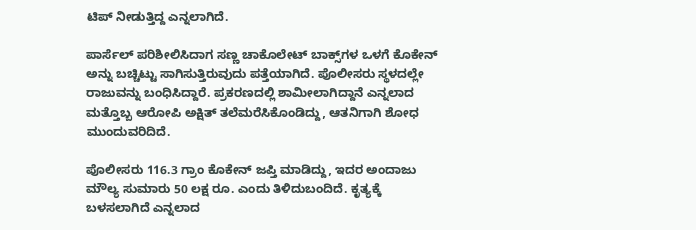ಟಿಪ್ ನೀಡುತ್ತಿದ್ದ ಎನ್ನಲಾಗಿದೆ.

ಪಾರ್ಸೆಲ್ ಪರಿಶೀಲಿಸಿದಾಗ ಸಣ್ಣ ಚಾಕೊಲೇಟ್ ಬಾಕ್ಸ್‌ಗಳ ಒಳಗೆ ಕೊಕೇನ್‌ ಅನ್ನು ಬಚ್ಚಿಟ್ಟು ಸಾಗಿಸುತ್ತಿರುವುದು ಪತ್ತೆಯಾಗಿದೆ. ಪೊಲೀಸರು ಸ್ಥಳದಲ್ಲೇ ರಾಜುವನ್ನು ಬಂಧಿಸಿದ್ದಾರೆ. ಪ್ರಕರಣದಲ್ಲಿ ಶಾಮೀಲಾಗಿದ್ದಾನೆ ಎನ್ನಲಾದ ಮತ್ತೊಬ್ಬ ಆರೋಪಿ ಅಕ್ಷಿತ್ ತಲೆಮರೆಸಿಕೊಂಡಿದ್ದು, ಆತನಿಗಾಗಿ ಶೋಧ ಮುಂದುವರಿದಿದೆ.

ಪೊಲೀಸರು 116.3 ಗ್ರಾಂ ಕೊಕೇನ್ ಜಪ್ತಿ ಮಾಡಿದ್ದು, ಇದರ ಅಂದಾಜು ಮೌಲ್ಯ ಸುಮಾರು 50 ಲಕ್ಷ ರೂ. ಎಂದು ತಿಳಿದುಬಂದಿದೆ. ಕೃತ್ಯಕ್ಕೆ ಬಳಸಲಾಗಿದೆ ಎನ್ನಲಾದ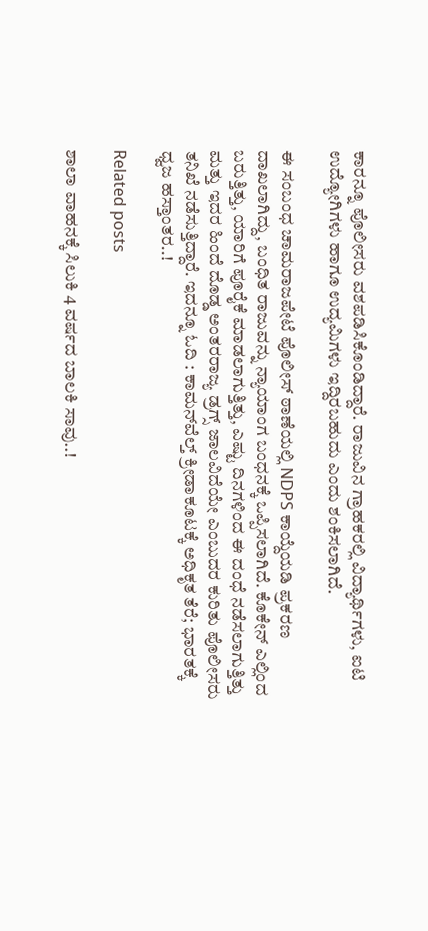ಕಾರನ್ನೂ ಪೊಲೀಸರು ವಶಪಡಿಸಿಕೊಂಡಿದ್ದಾರೆ. ರಾಜುವಿನ ಗ್ರಾಹಕರಲ್ಲಿ ವಿದ್ಯಾರ್ಥಿಗಳು, ಐಟಿ ಉದ್ಯೋಗಿಗಳು ಹಾಗೂ ಉದ್ಯಮಿಗಳು ಇದ್ದಿರಬಹುದು ಎಂದು ಶಂಕಿಸಲಾಗಿದೆ.

ಈ ಸಂಬಂಧ ಚಾಮರಾಜಪೇಟೆ ಪೊಲೀಸ್ ಠಾಣೆಯಲ್ಲಿ NDPS ಕಾಯ್ದೆಯಡಿ ಪ್ರಕರಣ ದಾಖಲಾಗಿದ್ದು, ಬಂಧಿತ ರಾಜುವನ್ನು ನ್ಯಾಯಾಂಗ ಬಂಧನಕ್ಕೆ ಒಪ್ಪಿಸಲಾಗಿದೆ. ಕೊಕೇನ್ ಎಲ್ಲಿಂದ ಬರುತ್ತಿತ್ತು, ಯಾರಿಗೆ ಪೂರೈಕೆ ಮಾಡಲಾಗುತ್ತಿತ್ತು, ಎಷ್ಟು ದಿನಗಳಿಂದ ಈ ದಂಧೆ ನಡೆಸಲಾಗುತ್ತಿತ್ತು ಮತ್ತು ಇದರ ಹಿಂದೆ ದೊಡ್ಡ ಅಂತರರಾಜ್ಯ ಡ್ರಗ್ಸ್ ಜಾಲವಿದೆಯೇ ಎಂಬುದರ ಕುರಿತು ಪೊಲೀಸರು ತನಿಖೆ ನಡೆಸುತ್ತಿದ್ದಾರೆ. ಇದನ್ನೂ ಓದಿ : ಕಾಮನ್‌ವೆಲ್ತ್ ಕ್ರೀಡಾಕೂಟಕ್ಕೆ ಅಧಿಕೃತ ತೆರೆ; ಭಾರತಕ್ಕೆ ಧ್ವಜ ಹಸ್ತಾಂತರ..!

Related posts

ಶಾಲಾ ವಾಹನಕ್ಕೆ ಸಿಲುಕಿ 4 ವರ್ಷದ ಬಾಲಕಿ ಸಾವು..!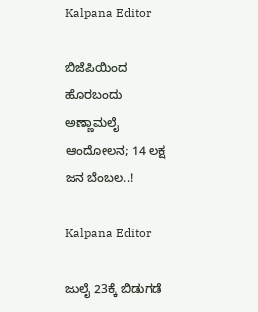Kalpana Editor

ಬಿಜೆಪಿಯಿಂದ ಹೊರಬಂದು ಅಣ್ಣಾಮಲೈ ಆಂದೋಲನ; 14 ಲಕ್ಷ ಜನ ಬೆಂಬಲ..!

Kalpana Editor

ಜುಲೈ 23ಕ್ಕೆ ಬಿಡುಗಡೆ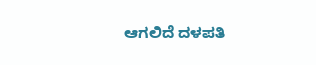ಆಗಲಿದೆ ದಳಪತಿ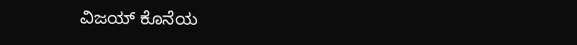ವಿಜಯ್ ಕೊನೆಯ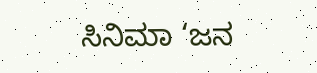ಸಿನಿಮಾ ‘ಜನ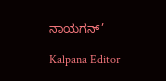ನಾಯಗನ್’

Kalpana Editor